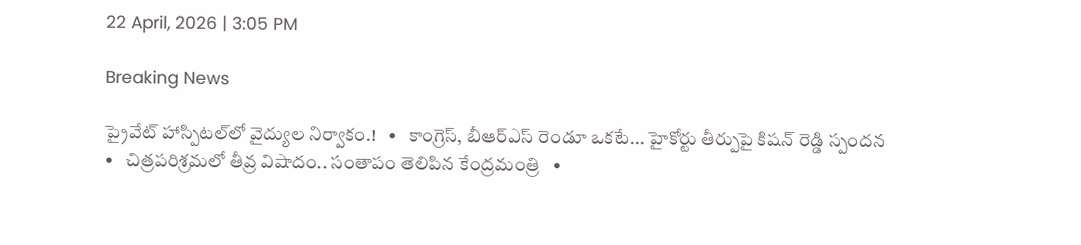22 April, 2026 | 3:05 PM

Breaking News

ప్రైవేట్ హాస్పిటల్‌లో వైద్యుల నిర్వాకం.!   •   కాంగ్రెస్, బీఆర్ఎస్ రెండూ ఒకటే... హైకోర్టు తీర్పుపై కిషన్ రెడ్డి స్పందన   •   చిత్రపరిశ్రమలో తీవ్ర విషాదం.. సంతాపం తెలిపిన కేంద్రమంత్రి   •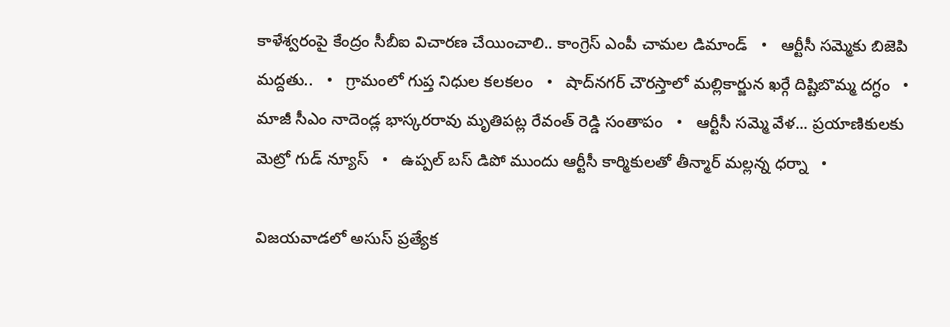కాళేశ్వరంపై కేంద్రం సీబీఐ విచారణ చేయించాలి.. కాంగ్రెస్ ఎంపీ చామల డిమాండ్   •   ఆర్టీసీ సమ్మెకు బిజెపి మద్దతు..   •   గ్రామంలో గుప్త నిధుల కలకలం   •   షాద్‌నగర్ చౌరస్తాలో మల్లికార్జున ఖర్గే దిష్టిబొమ్మ దగ్ధం   •   మాజీ సీఎం నాదెండ్ల భాస్కరరావు మృతిపట్ల రేవంత్ రెడ్డి సంతాపం   •   ఆర్టీసీ సమ్మె వేళ... ప్రయాణికులకు మెట్రో గుడ్ న్యూస్   •   ఉప్పల్ బస్ డిపో ముందు ఆర్టీసీ కార్మికులతో తీన్మార్ మల్లన్న ధర్నా   •

విజయవాడలో అసుస్ ప్రత్యేక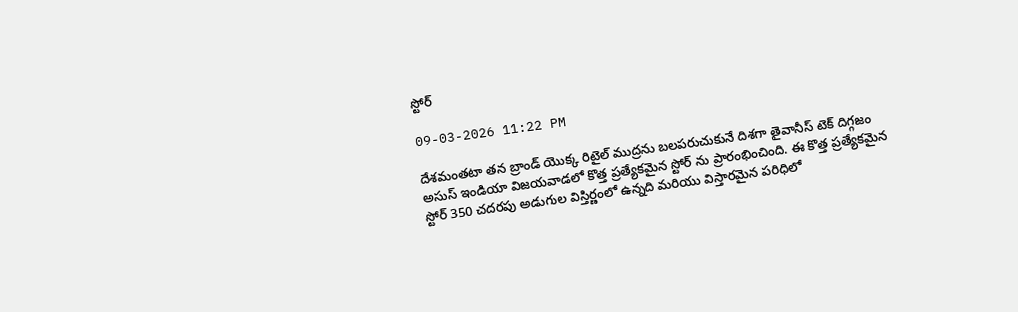స్టోర్

09-03-2026 11:22 PM

దేశమంతటా తన బ్రాండ్ యొక్క రిటైల్ ముద్రను బలపరుచుకునే దిశగా తైవానీస్ టెక్ దిగ్గజం అసుస్ ఇండియా విజయవాడలో కొత్త ప్రత్యేకమైన స్టోర్ ను ప్రారంభించింది. ఈ కొత్త ప్రత్యేకమైన స్టోర్ 350 చదరపు అడుగుల విస్తిర్ణంలో ఉన్నది మరియు విస్తారమైన పరిధిలో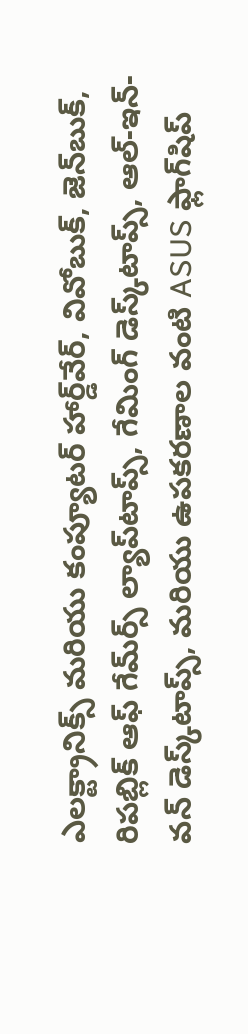ఎలక్ట్రానిక్స్ మరియు కంప్యూటర్ హార్డ్‌వేర్, వివోబుక్, జెన్‌బుక్, రిపబ్లిక్ ఆఫ్ గేమ్‌ర్స్ ల్యాప్‌టాప్స్, గేమింగ్ డెస్క్‌టాప్స్, ఆల్-ఇన్-వన్ డెస్క్‌టాప్స్, మరియు ఉపకరణాల వంటి ASUS ఫ్లాగ్‌షిప్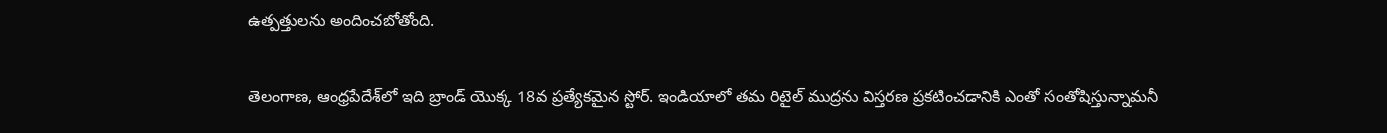ఉత్పత్తులను అందించబోతోంది.

తెలంగాణ, ఆంధ్రపేదేశ్‌లో ఇది బ్రాండ్ యొక్క 18వ ప్రత్యేకమైన స్టోర్. ఇండియాలో తమ రిటైల్ ముద్రను విస్తరణ ప్రకటించడానికి ఎంతో సంతోషిస్తున్నామనీ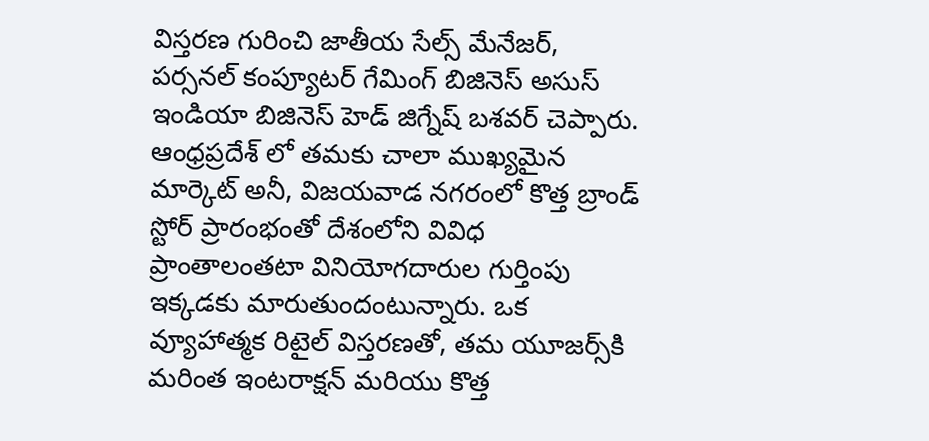విస్తరణ గురించి జాతీయ సేల్స్ మేనేజర్, పర్సనల్ కంప్యూటర్ గేమింగ్ బిజినెస్ అసుస్ ఇండియా బిజినెస్ హెడ్ జిగ్నేష్ బశవర్ చెప్పారు. ఆంధ్రప్రదేశ్ లో తమకు చాలా ముఖ్యమైన మార్కెట్‌ అనీ, విజయవాడ నగరంలో కొత్త బ్రాండ్ స్టోర్ ప్రారంభంతో దేశంలోని వివిధ ప్రాంతాలంతటా వినియోగదారుల గుర్తింపు ఇక్కడకు మారుతుందంటున్నారు. ఒక వ్యూహాత్మక రిటైల్ విస్తరణతో, తమ యూజర్స్‌కి మరింత ఇంటరాక్షన్ మరియు కొత్త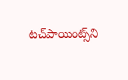టచ్‌పాయింట్స్‌ని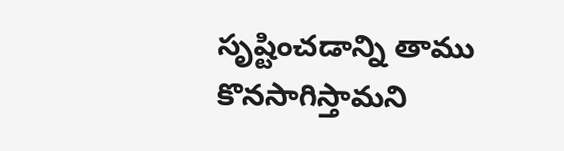సృష్టించడాన్ని తాము కొనసాగిస్తామని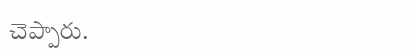చెప్పారు.